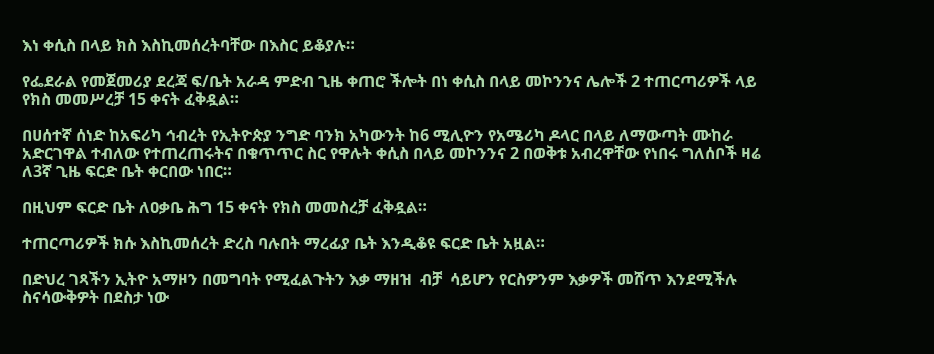እነ ቀሲስ በላይ ክስ እስኪመሰረትባቸው በእስር ይቆያሉ።

የፌደራል የመጀመሪያ ደረጃ ፍ/ቤት አራዳ ምድብ ጊዜ ቀጠሮ ችሎት በነ ቀሲስ በላይ መኮንንና ሌሎች 2 ተጠርጣሪዎች ላይ የክስ መመሥረቻ 15 ቀናት ፈቅዷል።

በሀሰተኛ ሰነድ ከአፍሪካ ኅብረት የኢትዮጵያ ንግድ ባንክ አካውንት ከ6 ሚሊዮን የአሜሪካ ዶላር በላይ ለማውጣት ሙከራ አድርገዋል ተብለው የተጠረጠሩትና በቁጥጥር ስር የዋሉት ቀሲስ በላይ መኮንንና 2 በወቅቱ አብረዋቸው የነበሩ ግለሰቦች ዛሬ ለ3ኛ ጊዜ ፍርድ ቤት ቀርበው ነበር።

በዚህም ፍርድ ቤት ለዐቃቤ ሕግ 15 ቀናት የክስ መመስረቻ ፈቅዷል።

ተጠርጣሪዎች ክሱ እስኪመሰረት ድረስ ባሉበት ማረፊያ ቤት እንዲቆዩ ፍርድ ቤት አዟል።

በድህረ ገጻችን ኢትዮ አማዞን በመግባት የሚፈልጉትን እቃ ማዘዝ  ብቻ  ሳይሆን የርስዎንም እቃዎች መሸጥ እንደሚችሉ ስናሳውቅዎት በደስታ ነው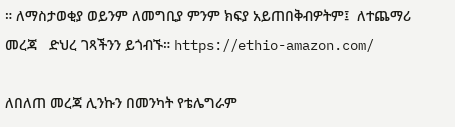። ለማስታወቂያ ወይንም ለመግቢያ ምንም ክፍያ አይጠበቅብዎትም፤  ለተጨማሪ መረጃ   ድህረ ገጻችንን ይጎብኙ። https://ethio-amazon.com/

ለበለጠ መረጃ ሊንኩን በመንካት የቴሌግራም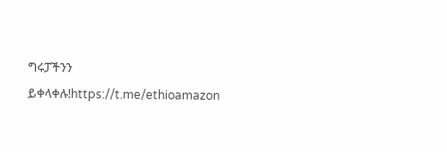ግሩፓችንን ይቀላቀሉ!https://t.me/ethioamazon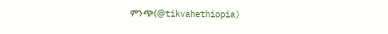ምንጭ(@tikvahethiopia)